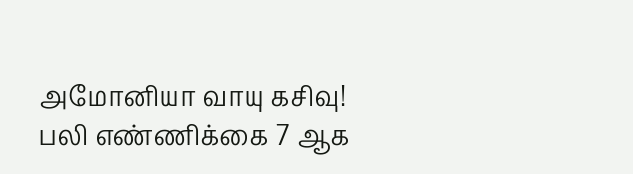அமோனியா வாயு கசிவு! பலி எண்ணிக்கை 7 ஆக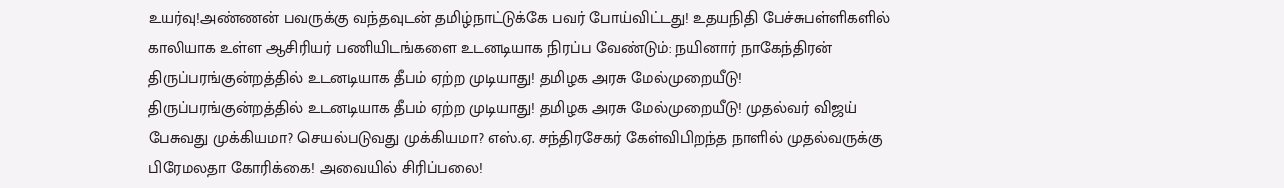உயர்வு!அண்ணன் பவருக்கு வந்தவுடன் தமிழ்நாட்டுக்கே பவர் போய்விட்டது! உதயநிதி பேச்சுபள்ளிகளில் காலியாக உள்ள ஆசிரியர் பணியிடங்களை உடனடியாக நிரப்ப வேண்டும்: நயினார் நாகேந்திரன் திருப்பரங்குன்றத்தில் உடனடியாக தீபம் ஏற்ற முடியாது! தமிழக அரசு மேல்முறையீடு! திருப்பரங்குன்றத்தில் உடனடியாக தீபம் ஏற்ற முடியாது! தமிழக அரசு மேல்முறையீடு! முதல்வர் விஜய் பேசுவது முக்கியமா? செயல்படுவது முக்கியமா? எஸ்.ஏ. சந்திரசேகர் கேள்விபிறந்த நாளில் முதல்வருக்கு பிரேமலதா கோரிக்கை! அவையில் சிரிப்பலை!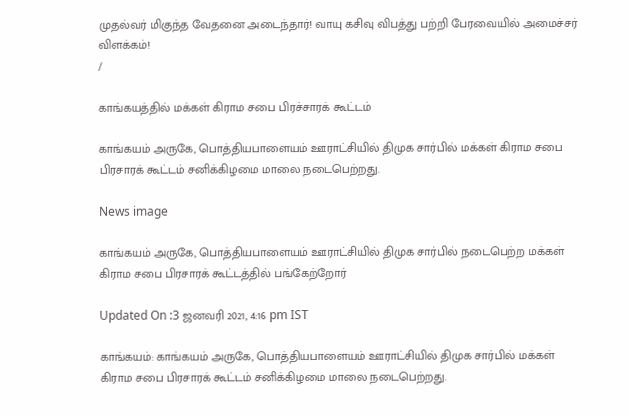முதல்வர் மிகுந்த வேதனை அடைந்தார்! வாயு கசிவு விபத்து பற்றி பேரவையில் அமைச்சர் விளக்கம்!
/

காங்கயத்தில் மக்கள் கிராம சபை பிரச்சாரக் கூட்டம்

காங்கயம் அருகே, பொத்தியபாளையம் ஊராட்சியில் திமுக சார்பில் மக்கள் கிராம சபை பிரசாரக் கூட்டம் சனிக்கிழமை மாலை நடைபெற்றது.

News image

காங்கயம் அருகே, பொத்தியபாளையம் ஊராட்சியில் திமுக சார்பில் நடைபெற்ற மக்கள் கிராம சபை பிரசாரக் கூட்டத்தில் பங்கேற்றோர்

Updated On :3 ஜனவரி 2021, 4:16 pm IST

காங்கயம்: காங்கயம் அருகே, பொத்தியபாளையம் ஊராட்சியில் திமுக சார்பில் மக்கள் கிராம சபை பிரசாரக் கூட்டம் சனிக்கிழமை மாலை நடைபெற்றது.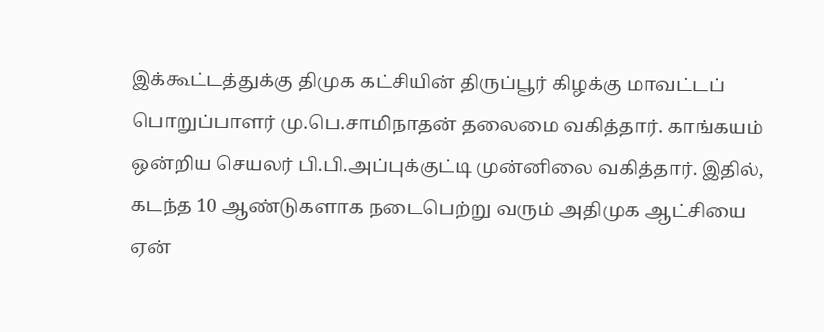இக்கூட்டத்துக்கு திமுக கட்சியின் திருப்பூர் கிழக்கு மாவட்டப் பொறுப்பாளர் மு.பெ.சாமிநாதன் தலைமை வகித்தார். காங்கயம் ஒன்றிய செயலர் பி.பி.அப்புக்குட்டி முன்னிலை வகித்தார். இதில், கடந்த 10 ஆண்டுகளாக நடைபெற்று வரும் அதிமுக ஆட்சியை ஏன்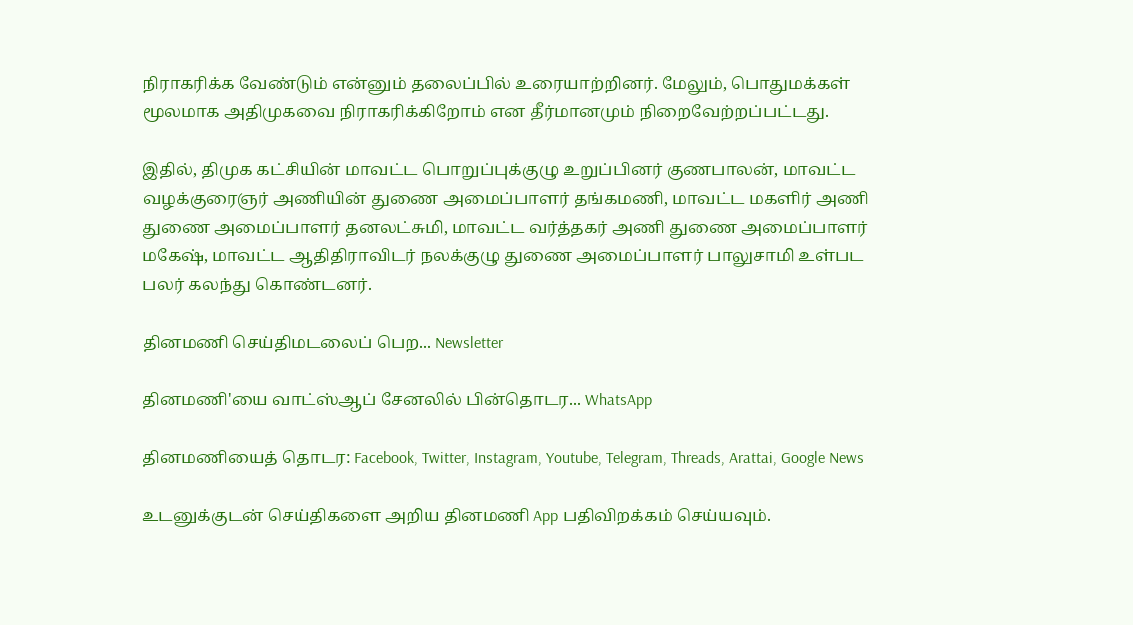நிராகரிக்க வேண்டும் என்னும் தலைப்பில் உரையாற்றினர். மேலும், பொதுமக்கள் மூலமாக அதிமுகவை நிராகரிக்கிறோம் என தீர்மானமும் நிறைவேற்றப்பட்டது.

இதில், திமுக கட்சியின் மாவட்ட பொறுப்புக்குழு உறுப்பினர் குணபாலன், மாவட்ட வழக்குரைஞர் அணியின் துணை அமைப்பாளர் தங்கமணி, மாவட்ட மகளிர் அணி துணை அமைப்பாளர் தனலட்சுமி, மாவட்ட வர்த்தகர் அணி துணை அமைப்பாளர் மகேஷ், மாவட்ட ஆதிதிராவிடர் நலக்குழு துணை அமைப்பாளர் பாலுசாமி உள்பட பலர் கலந்து கொண்டனர்.

தினமணி செய்திமடலைப் பெற... Newsletter

தினமணி'யை வாட்ஸ்ஆப் சேனலில் பின்தொடர... WhatsApp

தினமணியைத் தொடர: Facebook, Twitter, Instagram, Youtube, Telegram, Threads, Arattai, Google News

உடனுக்குடன் செய்திகளை அறிய தினமணி App பதிவிறக்கம் செய்யவும்.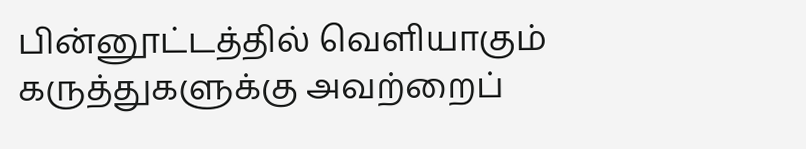பின்னூட்டத்தில் வெளியாகும் கருத்துகளுக்கு அவற்றைப்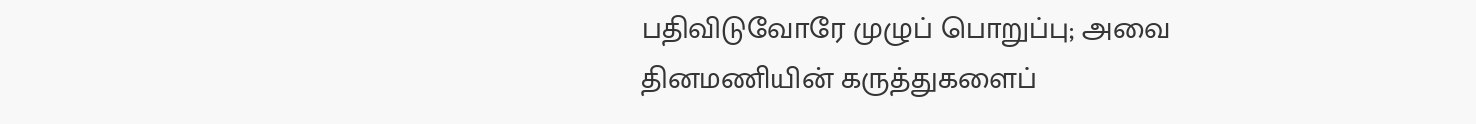பதிவிடுவோரே முழுப் பொறுப்பு; அவை தினமணியின் கருத்துகளைப்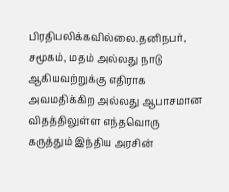பிரதிபலிக்கவில்லை.தனிநபர், சமூகம், மதம் அல்லது நாடு ஆகியவற்றுக்கு எதிராக அவமதிக்கிற அல்லது ஆபாசமான விதத்திலுள்ள எந்தவொரு கருத்தும் இந்திய அரசின்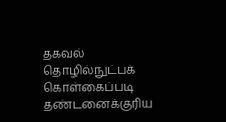தகவல் தொழில்நுட்பக் கொள்கைப்படி தண்டனைக்குரிய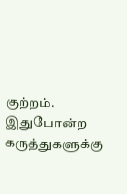குற்றம். இதுபோன்ற கருத்துகளுக்கு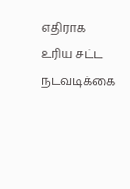எதிராக உரிய சட்ட நடவடிக்கை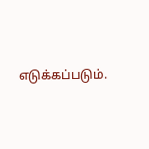எடுக்கப்படும்.